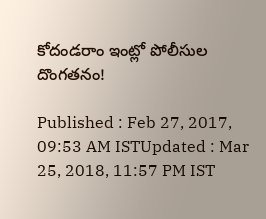కోదండరాం ఇంట్లో పోలీసుల దొంగతనం!

Published : Feb 27, 2017, 09:53 AM ISTUpdated : Mar 25, 2018, 11:57 PM IST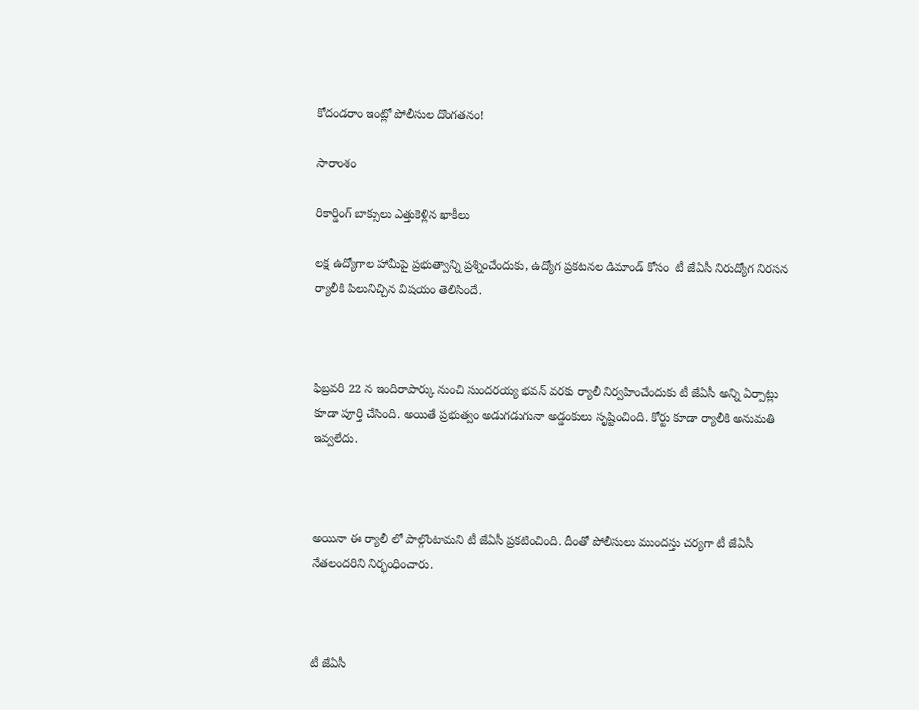కోదండరాం ఇంట్లో పోలీసుల దొంగతనం!

సారాంశం

రికార్డింగ్ బాక్సులు ఎత్తుకెళ్లిన ఖాకీలు

లక్ష ఉద్యోగాల హామీపై ప్రభుత్వాన్ని ప్రశ్నించేందుకు, ఉద్యోగ ప్రకటనల డిమాండ్ కోసం  టీ జేఏసీ నిరుద్యోగ నిరసన ర్యాలీకి పిలునిచ్చిన విషయం తెలిసిందే.



ఫిబ్రవరి 22 న ఇందిరాపార్కు నుంచి సుందరయ్య భవన్ వరకు ర్యాలీ నిర్వహించేందుకు టీ జేఏసీ అన్ని ఏర్పాట్లు కూడా పూర్తి చేసింది. అయితే ప్రభుత్వం అడుగడుగునా అడ్డంకులు సృష్టించింది. కోర్టు కూడా ర్యాలీకి అనుమతి ఇవ్వలేదు.



అయినా ఈ ర్యాలీ లో పాల్గొంటామని టీ జేఏసీ ప్రకటించింది. దీంతో పోలీసులు ముందస్తు చర్యగా టీ జేఏసీ నేతలందరిని నిర్భంధించారు.



టీ జేఏసీ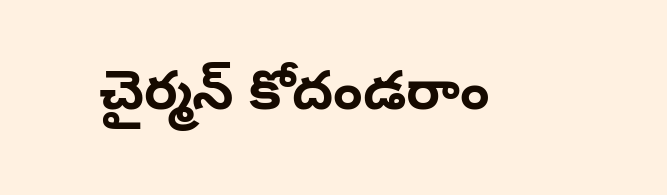చైర్మన్ కోదండరాం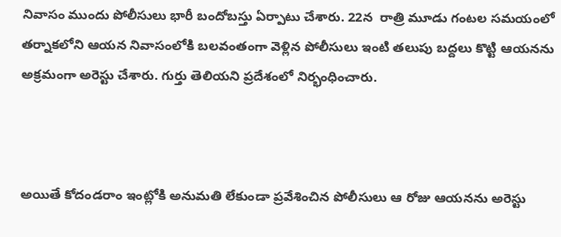నివాసం ముందు పోలీసులు భారీ బందోబస్తు ఏర్పాటు చేశారు. 22న  రాత్రి మూడు గంటల సమయంలో తర్నాకలోని ఆయన నివాసంలోకి బలవంతంగా వెళ్లిన పోలీసులు ఇంటి తలుపు బద్దలు కొట్టి ఆయనను అక్రమంగా అరెస్టు చేశారు. గుర్తు తెలియని ప్రదేశంలో నిర్భంధించారు.



అయితే కోదండరాం ఇంట్లోకి అనుమతి లేకుండా ప్రవేశించిన పోలీసులు ఆ రోజు ఆయనను అరెస్టు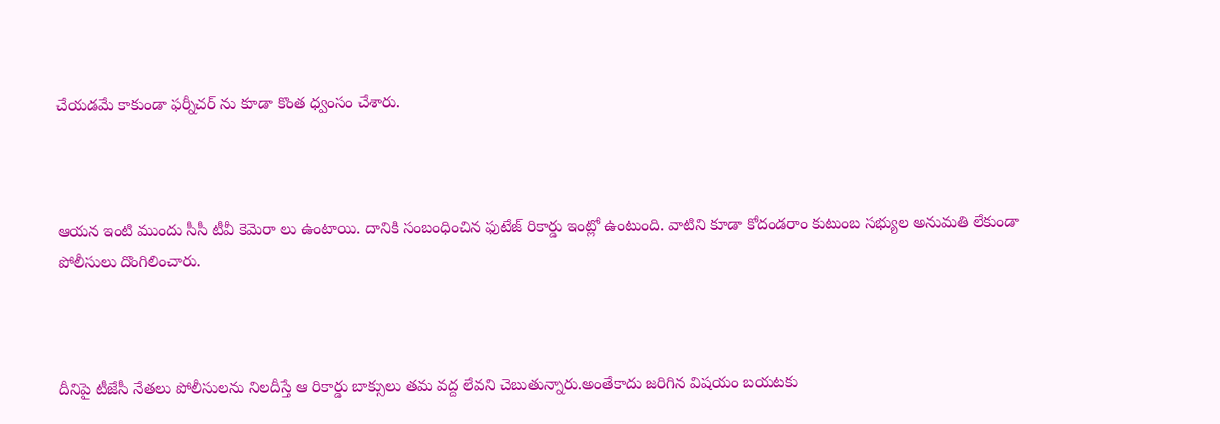చేయడమే కాకుండా ఫర్నీచర్ ను కూడా కొంత ధ్వంసం చేశారు.



ఆయన ఇంటి ముందు సీసీ టీవీ కెమెరా లు ఉంటాయి. దానికి సంబంధించిన ఫుటేజ్ రికార్డు ఇంట్లో ఉంటుంది. వాటిని కూడా కోదండరాం కుటుంబ సభ్యుల అనుమతి లేకుండా పోలీసులు దొంగిలించారు.



దీనిపై టీజేసీ నేతలు పోలీసులను నిలదీస్తే ఆ రికార్డు బాక్సులు తమ వద్ద లేవని చెబుతున్నారు.అంతేకాదు జరిగిన విషయం బయటకు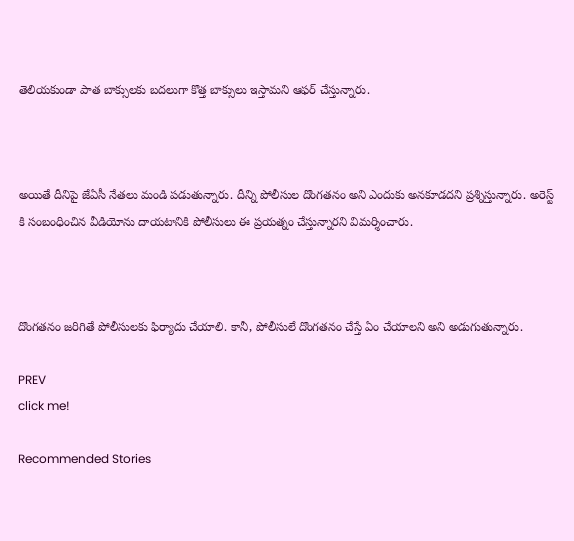తెలియకుండా పాత బాక్సులకు బదలుగా కొత్త బాక్సులు ఇస్తామని ఆఫర్ చేస్తున్నారు.



అయితే దీనిపై జేఏసీ నేతలు మండి పడుతున్నారు. దీన్ని పోలీసుల దొంగతనం అని ఎందుకు అనకూడదని ప్రశ్నిస్తున్నారు. అరెస్ట్ కి సంబంధించిన వీడియోను దాయటానికి పోలీసులు ఈ ప్రయత్నం చేస్తున్నారని విమర్శించారు.



దొంగతనం జరిగితే పోలీసులకు ఫిర్యాదు చేయాలి. కానీ, పోలీసులే దొంగతనం చేస్తే ఏం చేయాలని అని అడుగుతున్నారు.

PREV
click me!

Recommended Stories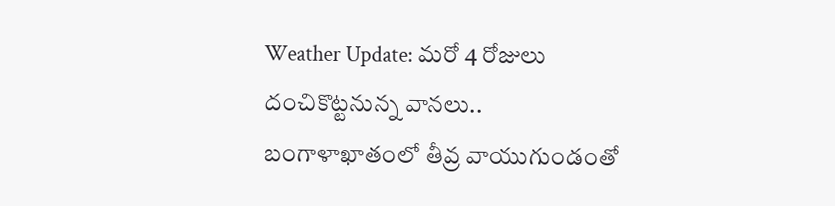Weather Update: మరో 4 రోజులు దంచికొట్టనున్న వానలు.. బంగాళాఖాతంలో తీవ్ర వాయుగుండంతో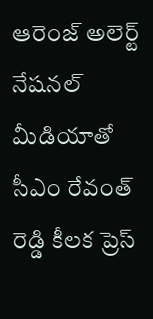ఆరెంజ్ అలెర్ట్
నేషనల్ మీడియాతో సీఎం రేవంత్ రెడ్డి కీలక ప్రెస్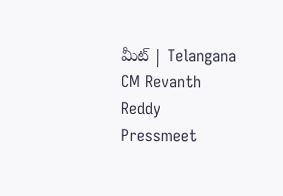మీట్ | Telangana CM Revanth Reddy Pressmeet